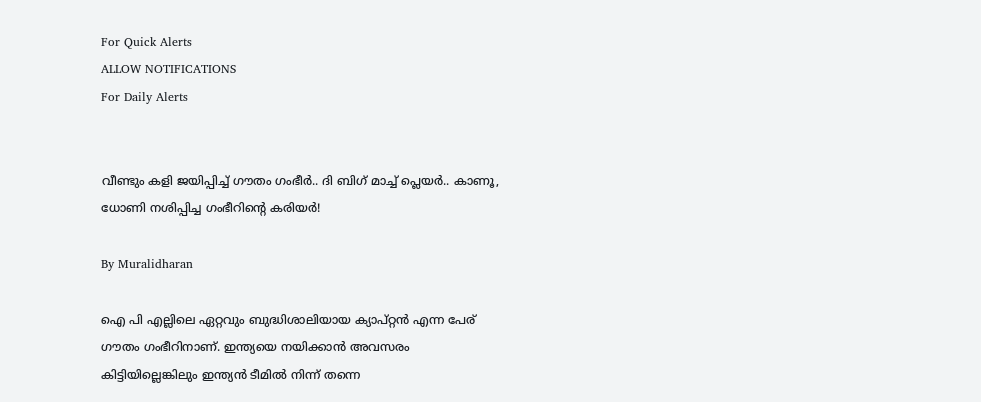For Quick Alerts
ALLOW NOTIFICATIONS
For Daily Alerts


വീണ്ടും കളി ജയിപ്പിച്ച് ഗൗതം ഗംഭീർ.. ദി ബിഗ് മാച്ച് പ്ലെയർ.. കാണൂ, ധോണി നശിപ്പിച്ച ഗംഭീറിന്റെ കരിയർ!

By Muralidharan

ഐ പി എല്ലിലെ ഏറ്റവും ബുദ്ധിശാലിയായ ക്യാപ്റ്റൻ എന്ന പേര് ഗൗതം ഗംഭീറിനാണ്. ഇന്ത്യയെ നയിക്കാൻ അവസരം കിട്ടിയില്ലെങ്കിലും ഇന്ത്യൻ ടീമിൽ നിന്ന് തന്നെ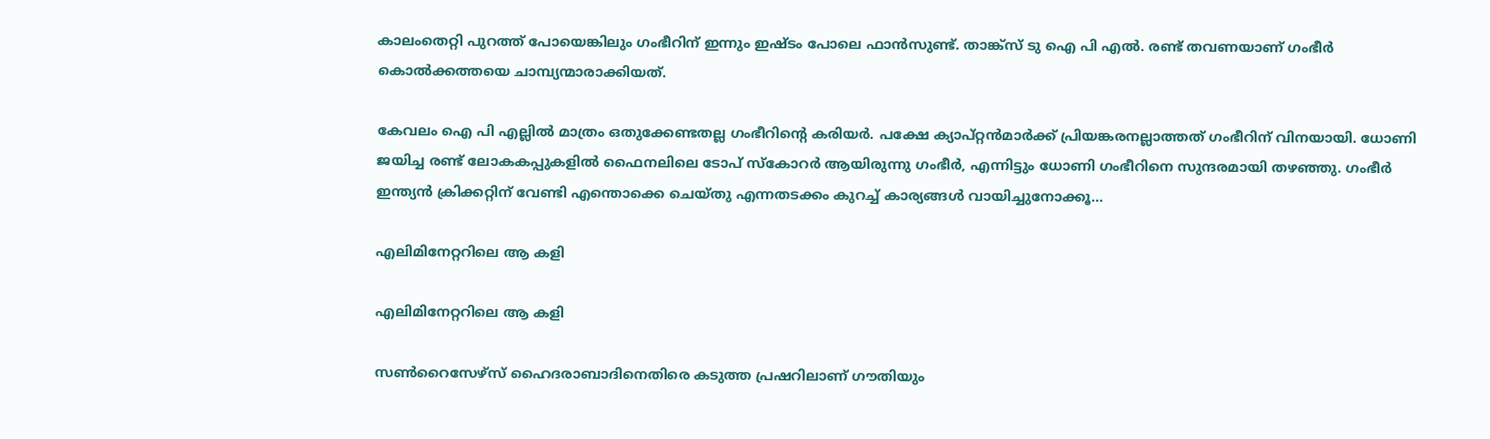കാലംതെറ്റി പുറത്ത് പോയെങ്കിലും ഗംഭീറിന് ഇന്നും ഇഷ്ടം പോലെ ഫാൻസുണ്ട്. താങ്ക്സ് ടു ഐ പി എൽ. രണ്ട് തവണയാണ് ഗംഭീർ കൊൽക്കത്തയെ ചാമ്പ്യന്മാരാക്കിയത്.

കേവലം ഐ പി എല്ലിൽ മാത്രം ഒതുക്കേണ്ടതല്ല ഗംഭീറിന്റെ കരിയർ. പക്ഷേ ക്യാപ്റ്റൻമാർക്ക് പ്രിയങ്കരനല്ലാത്തത് ഗംഭീറിന് വിനയായി. ധോണി ജയിച്ച രണ്ട് ലോകകപ്പുകളിൽ ഫൈനലിലെ ടോപ് സ്കോറർ ആയിരുന്നു ഗംഭീർ, എന്നിട്ടും ധോണി ഗംഭീറിനെ സുന്ദരമായി തഴഞ്ഞു. ഗംഭീർ ഇന്ത്യൻ ക്രിക്കറ്റിന് വേണ്ടി എന്തൊക്കെ ചെയ്തു എന്നതടക്കം കുറച്ച് കാര്യങ്ങൾ വായിച്ചുനോക്കൂ...

എലിമിനേറ്ററിലെ ആ കളി

എലിമിനേറ്ററിലെ ആ കളി

സൺറൈസേഴ്സ് ഹൈദരാബാദിനെതിരെ കടുത്ത പ്രഷറിലാണ് ഗൗതിയും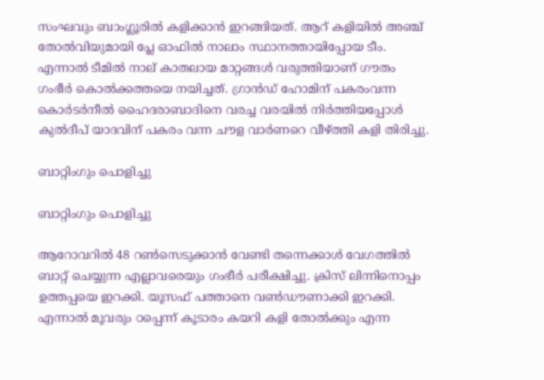സംഘവും ബാംഗ്ലൂരിൽ കളിക്കാൻ ഇറങ്ങിയത്. ആറ് കളിയിൽ അഞ്ച് തോൽവിയുമായി പ്ലേ ഓഫിൽ നാലാം സ്ഥാനത്തായിപ്പോയ ടീം. എന്നാൽ ടീമിൽ നാല് കാതലായ മാറ്റങ്ങള്‍ വരുത്തിയാണ് ഗൗതം ഗംഭീർ കൊൽക്കത്തയെ നയിച്ചത്. ഗ്രാൻഡ് ഹോമിന് പകരംവന്ന കൊർടർനീൽ ഹൈദരാബാദിനെ വരച്ച വരയിൽ നിർത്തിയപ്പോൾ കുൽദീപ് യാദവിന് പകരം വന്ന ചൗള വാർണറെ വീഴ്ത്തി കളി തിരിച്ചു.

ബാറ്റിംഗും പൊളിച്ചു

ബാറ്റിംഗും പൊളിച്ചു

ആറോവറിൽ 48 റൺസെടുക്കാൻ വേണ്ടി തന്നെക്കാൾ വേഗത്തിൽ ബാറ്റ് ചെയ്യുന്ന എല്ലാവരെയും ഗംഭീർ പരീക്ഷിച്ചു. ക്രിസ് ലിന്നിനൊപ്പം ഉത്തപ്പയെ ഇറക്കി. യൂസഫ് പത്താനെ വൺഡൗണാക്കി ഇറക്കി. എന്നാൽ മൂവരും ഠപ്പെന്ന് കൂടാരം കയറി കളി തോൽക്കും എന്ന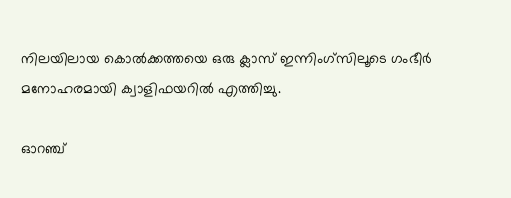നിലയിലായ കൊൽക്കത്തയെ ഒരു ക്ലാസ് ഇന്നിംഗ്സിലൂടെ ഗംഭീർ മനോഹരമായി ക്വാളിഫയറിൽ എത്തിച്ചു.

ഓറഞ്ച്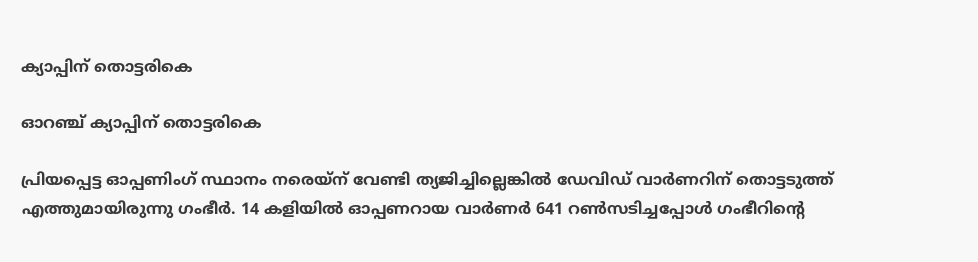ക്യാപ്പിന് തൊട്ടരികെ

ഓറഞ്ച് ക്യാപ്പിന് തൊട്ടരികെ

പ്രിയപ്പെട്ട ഓപ്പണിംഗ് സ്ഥാനം നരെയ്ന് വേണ്ടി ത്യജിച്ചില്ലെങ്കിൽ ഡേവിഡ് വാർണറിന് തൊട്ടടുത്ത് എത്തുമായിരുന്നു ഗംഭീര്‍. 14 കളിയിൽ ഓപ്പണറായ വാർണർ 641 റൺസടിച്ചപ്പോൾ ഗംഭീറിന്റെ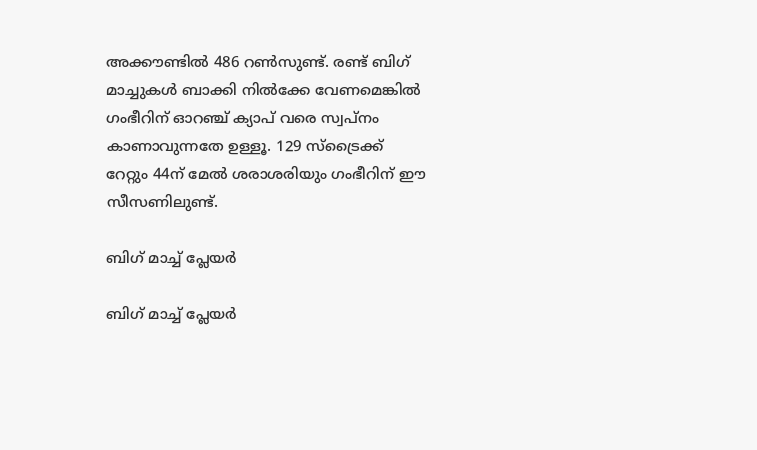അക്കൗണ്ടിൽ 486 റൺസുണ്ട്. രണ്ട് ബിഗ് മാച്ചുകൾ ബാക്കി നിൽക്കേ വേണമെങ്കിൽ ഗംഭീറിന് ഓറഞ്ച് ക്യാപ് വരെ സ്വപ്നം കാണാവുന്നതേ ഉള്ളൂ. 129 സ്ട്രൈക്ക് റേറ്റും 44ന് മേൽ ശരാശരിയും ഗംഭീറിന് ഈ സീസണിലുണ്ട്.

ബിഗ് മാച്ച് പ്ലേയർ

ബിഗ് മാച്ച് പ്ലേയർ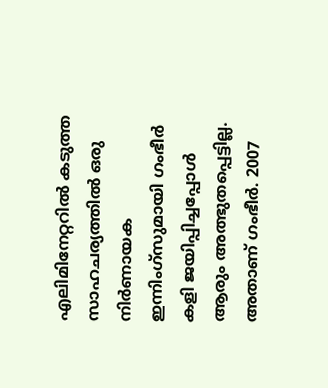എലിമിനേറ്ററിൽ കടുത്ത സാഹചര്യത്തിൽ ഒരു നിർണായക ഇന്നിംഗ്സുമായി ഗംഭീർ കളി ജയിപ്പിച്ചപ്പോൾ ആരും അത്ഭുതപ്പെട്ടില്ല. അതാണ് ഗംഭീർ. 2007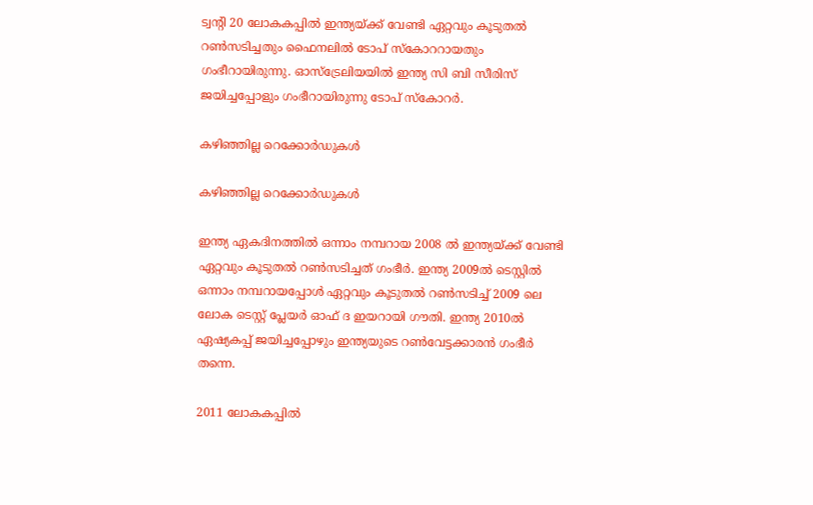ട്വന്റി 20 ലോകകപ്പിൽ ഇന്ത്യയ്ക്ക് വേണ്ടി ഏറ്റവും കൂടുതൽ റൺസടിച്ചതും ഫൈനലിൽ ടോപ് സ്കോററായതും ഗംഭീറായിരുന്നു. ഓസ്ട്രേലിയയിൽ ഇന്ത്യ സി ബി സീരിസ് ജയിച്ചപ്പോളും ഗംഭീറായിരുന്നു ടോപ് സ്കോറർ.

കഴിഞ്ഞില്ല റെക്കോർഡുകൾ

കഴിഞ്ഞില്ല റെക്കോർഡുകൾ

ഇന്ത്യ ഏകദിനത്തിൽ ഒന്നാം നമ്പറായ 2008 ൽ ഇന്ത്യയ്ക്ക് വേണ്ടി ഏറ്റവും കൂടുതൽ റൺസടിച്ചത് ഗംഭീർ. ഇന്ത്യ 2009ൽ ടെസ്റ്റിൽ ഒന്നാം നമ്പറായപ്പോൾ ഏറ്റവും കൂടുതൽ റൺസടിച്ച് 2009 ലെ ലോക ടെസ്റ്റ് പ്ലേയർ ഓഫ് ദ ഇയറായി ഗൗതി. ഇന്ത്യ 2010ൽ ഏഷ്യകപ്പ് ജയിച്ചപ്പോഴും ഇന്ത്യയുടെ റൺവേട്ടക്കാരൻ ഗംഭീർ തന്നെ.

2011 ലോകകപ്പിൽ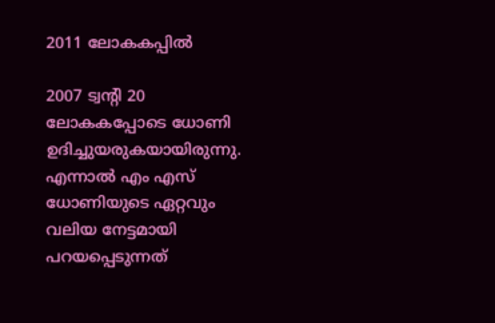2011 ലോകകപ്പിൽ

2007 ട്വന്റി 20 ലോകകപ്പോടെ ധോണി ഉദിച്ചുയരുകയായിരുന്നു. എന്നാൽ എം എസ് ധോണിയുടെ ഏറ്റവും വലിയ നേട്ടമായി പറയപ്പെടുന്നത്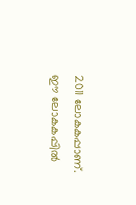2011 ലോകകപ്പാണ്. ഈ ലോകകപ്പിൽ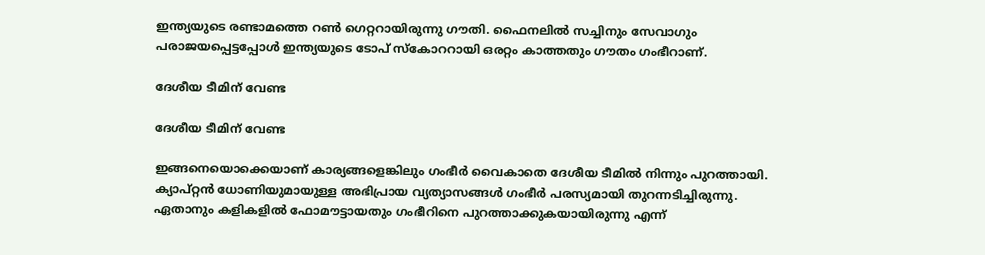ഇന്ത്യയുടെ രണ്ടാമത്തെ റൺ ഗെറ്ററായിരുന്നു ഗൗതി. ഫൈനലിൽ സച്ചിനും സേവാഗും പരാജയപ്പെട്ടപ്പോൾ ഇന്ത്യയുടെ ടോപ് സ്കോററായി ഒരറ്റം കാത്തതും ഗൗതം ഗംഭീറാണ്.

ദേശീയ ടീമിന് വേണ്ട

ദേശീയ ടീമിന് വേണ്ട

ഇങ്ങനെയൊക്കെയാണ് കാര്യങ്ങളെങ്കിലും ഗംഭീർ വൈകാതെ ദേശീയ ടീമിൽ നിന്നും പുറത്തായി. ക്യാപ്റ്റൻ ധോണിയുമായുള്ള അഭിപ്രായ വ്യത്യാസങ്ങൾ ഗംഭീർ പരസ്യമായി തുറന്നടിച്ചിരുന്നു. ഏതാനും കളികളിൽ ഫോമൗട്ടായതും ഗംഭീറിനെ പുറത്താക്കുകയായിരുന്നു എന്ന്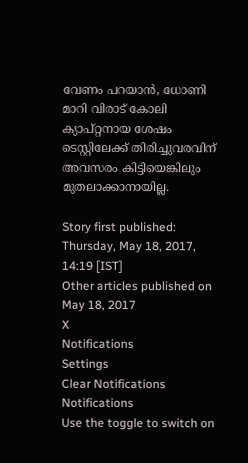വേണം പറയാൻ, ധോണി മാറി വിരാട് കോലി ക്യാപ്റ്റനായ ശേഷം ടെസ്റ്റിലേക്ക് തിരിച്ചുവരവിന് അവസരം കിട്ടിയെങ്കിലും മുതലാക്കാനായില്ല.

Story first published: Thursday, May 18, 2017, 14:19 [IST]
Other articles published on May 18, 2017
X
Notifications
Settings
Clear Notifications
Notifications
Use the toggle to switch on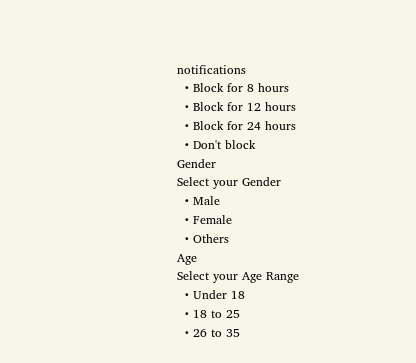notifications
  • Block for 8 hours
  • Block for 12 hours
  • Block for 24 hours
  • Don't block
Gender
Select your Gender
  • Male
  • Female
  • Others
Age
Select your Age Range
  • Under 18
  • 18 to 25
  • 26 to 35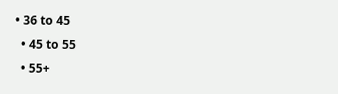• 36 to 45
  • 45 to 55
  • 55+